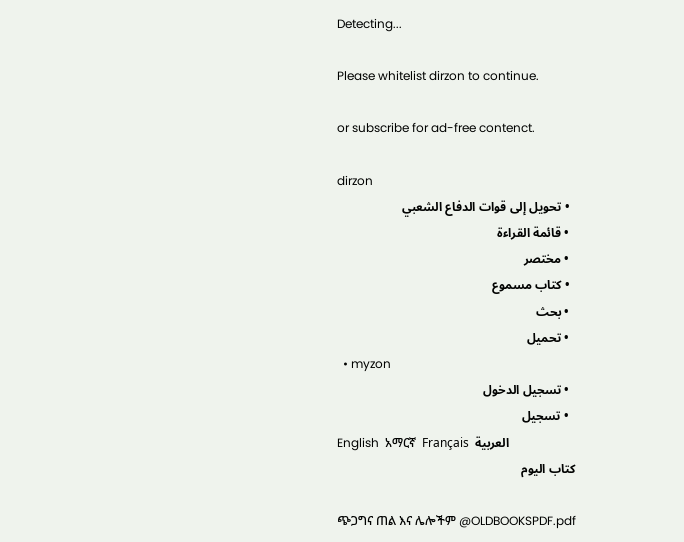Detecting...

Please whitelist dirzon to continue.

or subscribe for ad-free contenct.

dirzon
  • تحويل إلى قوات الدفاع الشعبي
  • قائمة القراءة
  • مختصر
  • كتاب مسموع
  • بحث
  • تحميل
  • myzon
  • تسجيل الدخول
  • تسجيل
English  አማርኛ  Français  العربية
كتاب اليوم

ጭጋግና ጠል እና ሌሎችም @OLDBOOKSPDF.pdf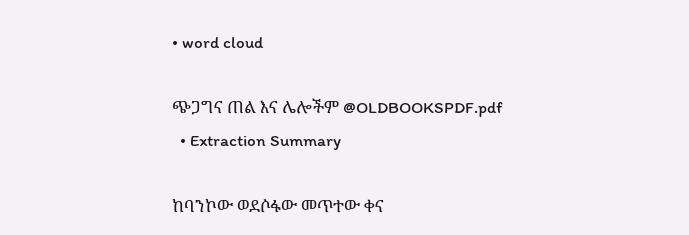• word cloud

ጭጋግና ጠል እና ሌሎችም @OLDBOOKSPDF.pdf
  • Extraction Summary

ከባንኮው ወደሶፋው መጥተው ቀና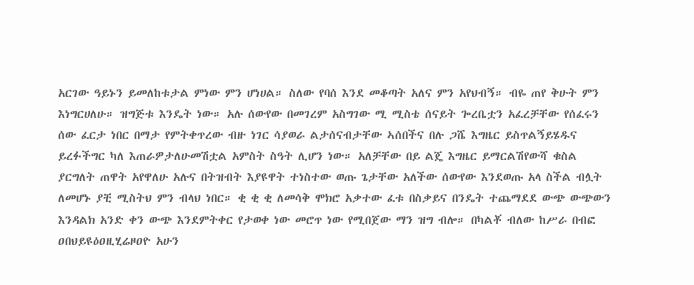አርገው ዓይኑን ይመለከቱታል ምነው ምን ሆነሀል። ስለው የባሰ እንደ መቆጣት አለና ምን አየህብኝ። ብዬ ጠየ ቅሁት ምን እነግርሀለሁ። ዝግጅቱ እንዴት ነው። አሉ ሰውየው በመገረም አስግገው ሚ ሚስቴ ሰናይት ጐረቤቷን አፈረቻቸው የሰፈሩን ሰው ፈርታ ነበር በማታ የምትቀጥረው ብዙ ነገር ሳያወራ ልታሰናብታቸው ኣሰበችና በሉ ጋሼ እግዜር ይስጥልኝይሄዱና ይረፉችግር ካለ እጠራዎታለሁመሽቷል አምስት ስዓት ሊሆን ነው። አለቻቸው በይ ልጄ እግዜር ይማርልሽየውሻ ቁስል ያርግለት ጠዋት አየዋለሁ አሉና በትዝብት እያዩዋት ተነስተው ወጡ ጌታቸው አለችው ሰውየው እንደወጡ አላ ስችል ብሏት ለመሆኑ ያቺ ሚስትህ ምን ብላህ ነበር። ቂ ቂ ቂ ለመሳቅ ሞክሮ አቃተው ፈቱ በስቃይና በንዴት ተጨማደደ ውጭ ውጭውን እንዳልክ አንድ ቀን ውጭ እንደምትቀር የታወቀ ነው መሮጥ ነው የሚበጀው ማን ዝግ ብሎ። በካልቾ ብለው ከሥራ በብፎ ዐበህይዩዕዐዚሂሬዞዐዮ አሁን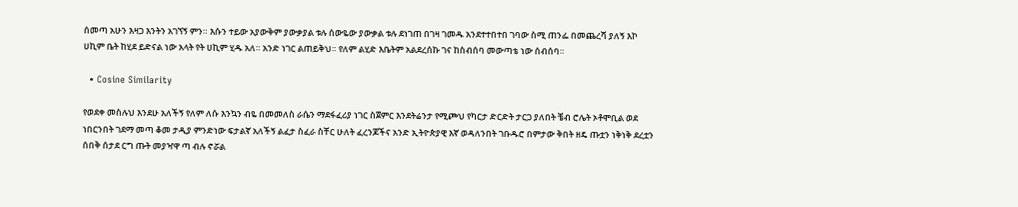ሰመጣ አሁን እዛጋ እንትን አገኘኝ ምን። እሱን ተይው አያውቅም ያውቃያል ቱሉ ሰውዬው ያውቃል ቱሉ ደነገጠ በገዛ ገመዱ አንደተተበተበ ገባው ስሚ ጠንፌ በመጨረሻ ያለኝ እኮ ሀኪም ቤት ከሂደ ይድናል ነው አላት የት ሀኪም ሂዱ አለ። አንድ ነገር ልጠይቅህ። የለም ልሂድ እቤትም አልደረሰኩ ገና ከስብሰባ መውጣቴ ነው ሰብሰባ።

  • Cosine Similarity

የወደቀ መስሉህ እንደሁ አለችኝ የለም ለሱ እንኳን ብዬ በመመለስ ራሴን ማደፋፈሪያ ነገር ስጀምር እንደትሬንታ የሚጮህ የካርታ ድርድት ታርጋ ያለበት ቼብ ሮሌት ኦቶሞቢል ወደ ነበርንበት ገደማ መጣ ቆመ ታዲያ ምንድነው ፍታልኛ አለችኝ ልፈታ ስፈራ ስቸር ሁለት ፈረንጆችና አንድ ኢትዮጵያዊ እኛ ወዳለንበት ገቡዱሮ በምታው ቅበት ዘዴ ጡቷን ነቅነቅ ደረቷን ሰበቅ ሰታደ ርግ ጡት መያዣዋ ጣ ብሉ ኖሯል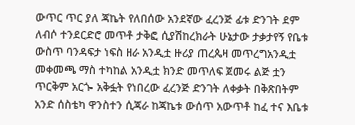ውጥር ጥር ያለ ጃኬት የለበሰው አንደኛው ፈረንጅ ፊቱ ድንገት ደም ለብሶ ተንደርድሮ መጥቶ ታቅፎ ሲያሽከረክራት ሁኔታው ታቃታየኝ የቤቱ ውስጥ ባንዳፍታ ነፍስ ዘራ አንዲቷ ዙሪያ ጠረጴዛ መጥረግአንዲቷ መቀመጫ ማስ ተካከል አንዲቷ ክንድ መጥለፍ ጀመሩ ልጅ ቷን ጥርቅም አርጐ አቅፏት የነበረው ፈረንጅ ድንገት ለቀቃት በቅጽበትም አንድ ሰስቴካ ዋንስተን ሲጃራ ከጃኬቱ ውሰጥ አውጥቶ ከፈ ተና እቤቱ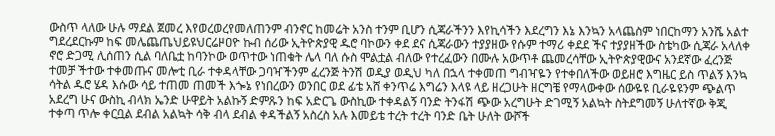ውስጥ ላለው ሁሉ ማደል ጀመረ እየወረወረየመለጠንም ብንኖር ከመሬት አንስ ተንም ቢሆን ሲጃራችንን እየኪሳችን እደረግን እኔ እንኳን አላጨስም ነበርከማን አንሼ አልተ ግደረደርኩም ከፍ መሌጨጤህይዩህርሬዞዐዮ ኩብ ሰሪው ኢትዮጵያዊ ዱሮ ባኮውን ቀደ ደና ሲጃራውን ተያያዘው የሱም ተማሪ ቀደደ ችና ተያያዘችው ስቴካው ሲጃራ አላለቀ ኖሮ ድጋሚ ሊሰጠን ሲል ባለቤቷ ከባንኮው ወጥተው ነጠቁት ሌላ ባለ ሱስ ሞልቷል ብለው የተረፈውን በሙሉ አውጥቶ ጨመረሳቸው ኢትዮጵያዊውና አንደኛው ፈረንጅ ተመቻ ችተው ተቀመጡና መሎቲ ቢራ ተቀዳላቸው ጋባዣችንም ፈረንጅ ትንሽ ወዲያ ወዲህ ካለ በኋላ ተቀመጠ ግብዣዬን የተቀበለችው ወይዘሮ እግዜር ይስ ጥልኝ እንኳ ሳትል ዱሮ ሄዳ እሱው ሳይ ተጠመ ጠመች እጐኔ የነበረውን ወንበር ወደ ፊቴ አሸ ቀንጥሬ እግሬን እላዩ ላይ ዘረጋሁት ዘርግቼ የማላውቀው ሰውዬዩ ቢራዬዩንም ጭልጥ አደረግ ሁና ውስኪ ብላክ ኤንድ ሁዋይት አልኩኝ ድምጹን ከፍ አድርጌ ውስኪው ተቀዳልኝ ባንድ ትንፋሽ ጭው አረግሁት ድገሚኝ አልኳት ስትደግመኝ ሁለተኛው ቅጂ ተቀጣ ጥሎ ቀርቧል ደብል አልኳት ሳቅ ብላ ደብል ቀዳችልኝ አስረስ አሉ እመይቴ ተረት ተረት ባንድ ቤት ሁለት ውሾች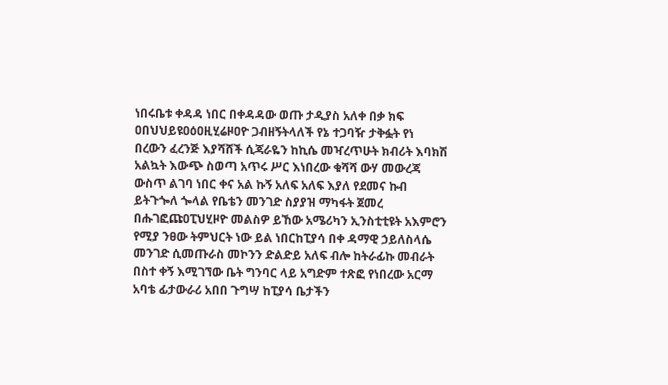ነበሩቤቱ ቀዳዳ ነበር በቀዳዳው ወጡ ታዲያስ አለቀ በቃ ክፍ ዐበህህይዩዐዕዐዚሂሬዞዐዮ ጋብዘኝትላለች የኔ ተጋባዥ ታቅፏት የነ በረውን ፈረንጅ እያሻሸች ሲጃራዬን ከኪሴ መዣረጥሁት ክብሪት እባክሽ አልኳት እውጭ ስወጣ አጥሩ ሥር እነበረው ቁሻሻ ውሃ መውረጃ ውስጥ ልገባ ነበር ቀና አል ኩኝ አለፍ አለፍ እያለ የደመና ኩብ ይትጉጐለ ጐላል የቤቴን መንገድ ስያያዝ ማካፋት ጀመረ በሑገፎጩዐፒህሂዞዮ መልስዎ ይኸው አሜሪካን ኢንስቲቲዩት አእምሮን የሚያ ንፀው ትምህርት ነው ይል ነበርከፒያሳ በቀ ዳማዊ ኃይለስላሴ መንገድ ሲመጡራስ መኮንን ድልድይ አለፍ ብሎ ከትራፊኩ መብራት በስተ ቀኝ እሚገኘው ቤት ግንባር ላይ አግድም ተጽፎ የነበረው አርማ አባቴ ፊታውራሪ አበበ ጉግሣ ከፒያሳ ቤታችን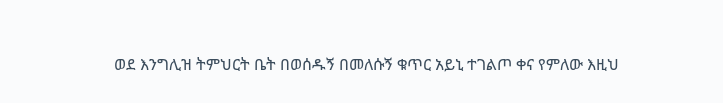ወደ እንግሊዝ ትምህርት ቤት በወሰዱኝ በመለሱኝ ቁጥር አይኒ ተገልጦ ቀና የምለው እዚህ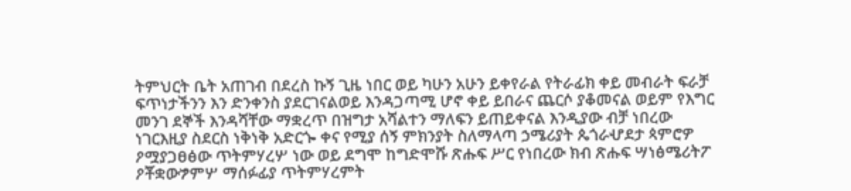ትምህርት ቤት አጠገብ በደረስ ኩኝ ጊዜ ነበር ወይ ካሁን አሁን ይቀየራል የትራፊክ ቀይ መብራት ፍራቻ ፍጥነታችንን እን ድንቀንስ ያደርገናልወይ እንዳጋጣሚ ሆኖ ቀይ ይበራና ጨርሶ ያቆመናል ወይም የእግር መንገ ደኞች እንዳሻቸው ማቋረጥ በዝግታ አሻልተን ማለፍን ይጠይቀናል እንዲያው ብቻ ነበረው ነገርእዚያ ስደርስ ነቅነቅ አድርጐ ቀና የሚያ ሰኝ ምክንያት ስለማላጣ ኃሜሪያት ጴጎራሇደታ ጳምሮዎ ዖሟያጋፀፅው ጥትምሃረሦ ነው ወይ ደግሞ ከግድሞሹ ጽሑፍ ሥር የነበረው ክብ ጽሑፍ ሣነፅሜሪትፖ ዖቾቋውፇምሦ ማሰፉፊያ ጥትምሃረምት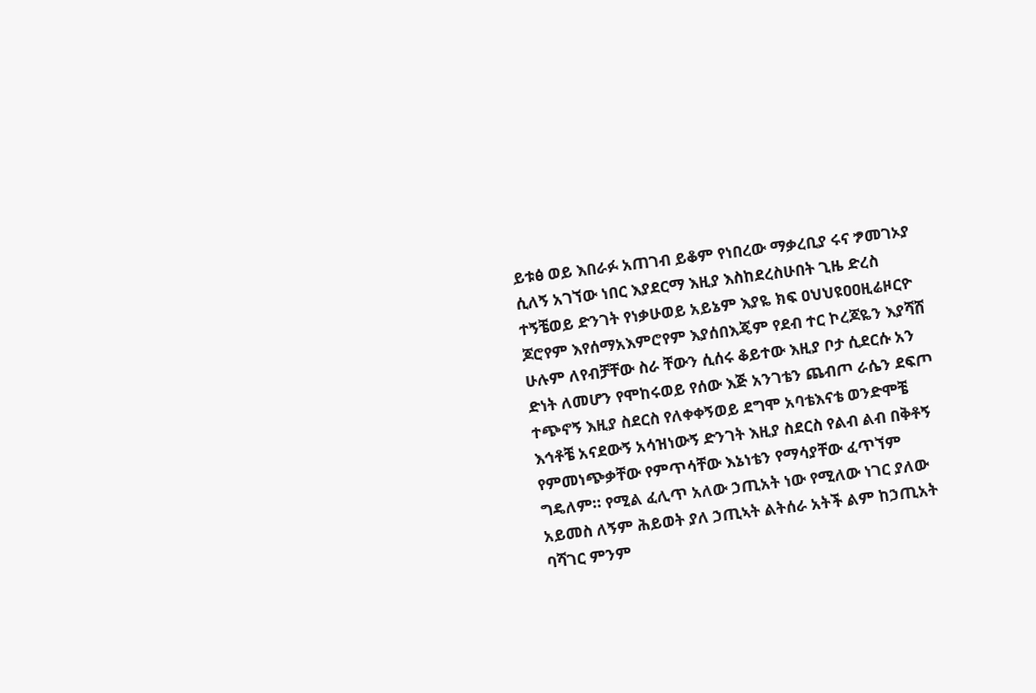ይቱፅ ወይ እበራፉ አጠገብ ይቆም የነበረው ማቃረቢያ ሩና ፇመገኦያ ሲለኝ አገኘው ነበር እያደርማ እዚያ እስከደረስሁበት ጊዜ ድረስ ተኝቼወይ ድንገት የነቃሁወይ አይኔም እያዬ ክፍ ዐህህዩዐዐዚሬዞርዮ ጆሮየም እየሰማአእምሮየም እያሰበእጄም የደብ ተር ኮረጆዬን እያሻሸ ሁሉም ለየብቻቸው ስራ ቸውን ሲሰሩ ቆይተው እዚያ ቦታ ሲደርሱ አን ድነት ለመሆን የሞከሩወይ የሰው እጅ አንገቴን ጨብጦ ራሴን ደፍጦ ተጭኖኝ እዚያ ስደርስ የለቀቀኝወይ ደግሞ አባቴእናቴ ወንድሞቼ እኅቶቼ አናደውኝ አሳዝነውኝ ድንገት እዚያ ስደርስ የልብ ልብ በቅቶኝ የምመነጭቃቸው የምጥሳቸው እኔነቴን የማሳያቸው ፈጥኘም ግዴለም። የሚል ፈሊጥ አለው ኃጢአት ነው የሚለው ነገር ያለው አይመስ ለኝም ሕይወት ያለ ኃጢኣት ልትሰራ አትች ልም ከኃጢአት ባሻገር ምንም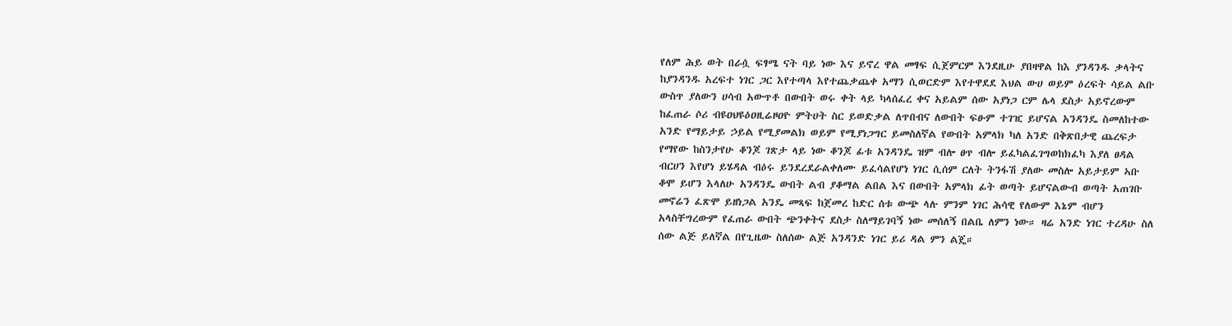የለም ሕይ ወት በራሷ ፍፃሜ ናት ባይ ነው እና ይኖረ ዋል መፃፍ ሲጀምርም እንደዚሁ ያበዛዋል ከእ ያንዳንዱ ቃላትና ከያንዳንዱ አረፍተ ነገር ጋር እየተጣላ እየተጨቃጨቀ አማን ሲወርድም እየተዋደደ እህል ውሀ ወይም ዕረፍት ሳይል ልቡ ውስጥ ያለውን ሀሳብ አውጥቶ በውበት ወሩ ቀት ላይ ካላሰፈረ ቀና አይልም ሰው አያነጋ ርም ሌላ ደስታ አይኖረውም ከፈጠራ ሶሪ ብዩዐህዩዕዐዚሬዞዐዮ ምትሀት ስር ይወድቃል ለጥበብና ለውበት ፍፁም ተገዢ ይሆናል አንዳንዴ ስመለከተው አንድ የማይታይ ኃይል የሚያመልክ ወይም የሚያነጋግር ይመስለኛል የውበት አምላክ ካለ አንድ በቅጽበታዊ ጨረፍታ የማየው ከስንታየሁ ቆንጆ ገጽታ ላይ ነው ቆንጆ ፊቱ አንዳንዴ ዝም ብሎ ፀጥ ብሎ ይፈካልፈገግወከክፈካ እያለ ፀዳል ብርሀን እየሆነ ይሄዳል ብዕሩ ይንደረደራልቀለሙ ይፈሳልየሆነ ነገር ሲሰም ርለት ትንፋሽ ያለው መስሎ አይታይም ኣቡ ቆሞ ይሆን እላለሁ አንዳንዴ ውበት ልብ ያቆማል ልበል እና በውበት አምላክ ፊት ወጣት ይሆናልውብ ወጣት አጠገቡ መኖሬን ፈጽሞ ይዘነጋል አንዴ መጻፍ ከጀመረ ከድር ሰቱ ውጭ ላሉ ምንም ነገር ሕሳዊ የለውም እኔም ብሆን አላስቸግረውም የፈጠራ ውበት ጭንቀትና ደስታ ስለማይገባኝ ነው መሰለኝ በልቤ ለምን ነው። ዛሬ አንድ ነገር ተረዳሁ ስለ ሰው ልጅ ይለኛል በየጊዜው ስለሰው ልጅ አንዳንድ ነገር ይሪ ዳል ምን ልጄ።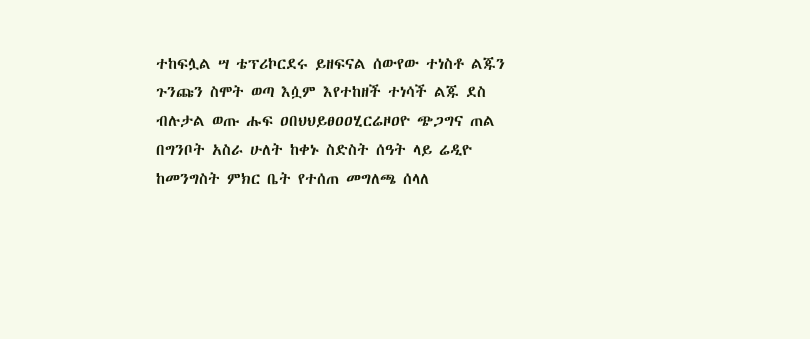ተከፍሏል ሣ ቴፕሪኮርደሩ ይዘፍናል ሰውየው ተነስቶ ልጁን ጉንጩን ስሞት ወጣ እሷም እየተከዘች ተነሳች ልጁ ደስ ብሉታል ወጡ ሑፍ ዐበህህይፀዐዐሂርሬዞዐዮ ጭጋግና ጠል በግንቦት አስራ ሁለት ከቀኑ ስድስት ሰዓት ላይ ሬዲዮ ከመንግስት ምክር ቤት የተሰጠ መግለጫ ሰላለ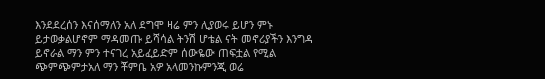እንደደረሰን እናሰማለን አለ ደግሞ ዛሬ ምን ሊያወሩ ይሆን ምኑ ይታወቃልሆኖም ማዳመጡ ይሻሳል ትንሽ ሆቴል ናት መኖሪያችን እንግዳ ይኖራል ማን ምን ተናገረ አይፈይድም ሰውዬው ጠፍቷል የሚል ጭምጭምታአለ ማን ቾምቤ አዎ አላመንኩምንጂ ወሬ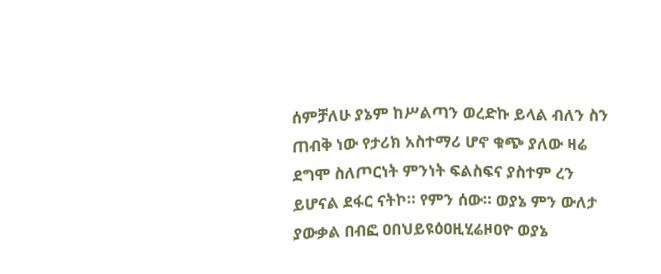ሰምቻለሁ ያኔም ከሥልጣን ወረድኩ ይላል ብለን ስን ጠብቅ ነው የታሪክ አስተማሪ ሆኖ ቁጭ ያለው ዛሬ ደግሞ ስለጦርነት ምንነት ፍልስፍና ያስተም ረን ይሆናል ደፋር ናትኮ። የምን ሰው። ወያኔ ምን ውለታ ያውቃል በብፎ ዐበህይዩዕዐዚሂሬዞዐዮ ወያኔ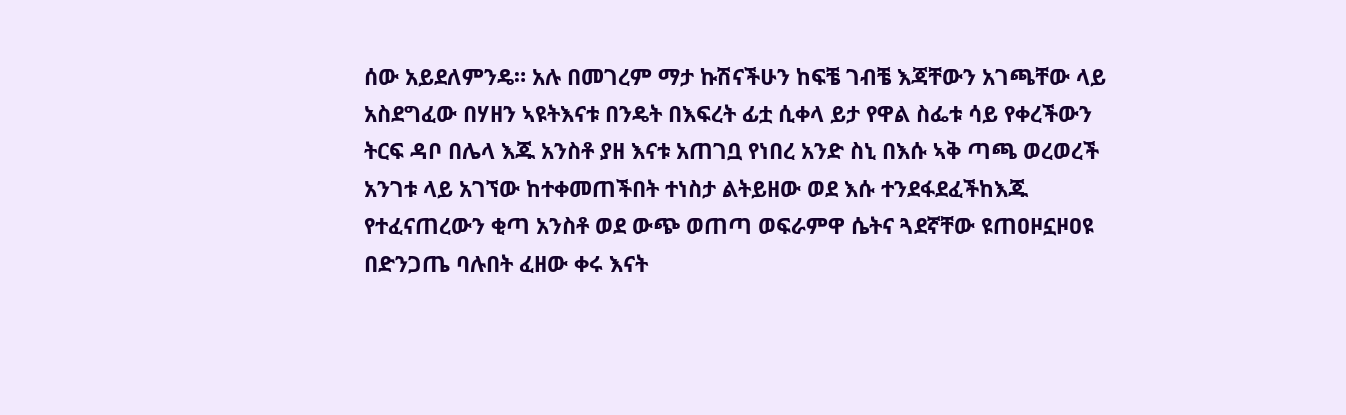ሰው አይደለምንዴ። አሉ በመገረም ማታ ኩሽናችሁን ከፍቼ ገብቼ እጃቸውን አገጫቸው ላይ አስደግፈው በሃዘን ኣዩትእናቱ በንዴት በእፍረት ፊቷ ሲቀላ ይታ የዋል ስፌቱ ሳይ የቀረችውን ትርፍ ዳቦ በሌላ እጁ አንስቶ ያዘ እናቱ አጠገቧ የነበረ አንድ ስኒ በእሱ ኣቅ ጣጫ ወረወረች አንገቱ ላይ አገኘው ከተቀመጠችበት ተነስታ ልትይዘው ወደ እሱ ተንደፋደፈችከእጁ የተፈናጠረውን ቂጣ አንስቶ ወደ ውጭ ወጠጣ ወፍራምዋ ሴትና ጓደኛቸው ዩጠዐዞኗዞዐዩ በድንጋጤ ባሉበት ፈዘው ቀሩ እናት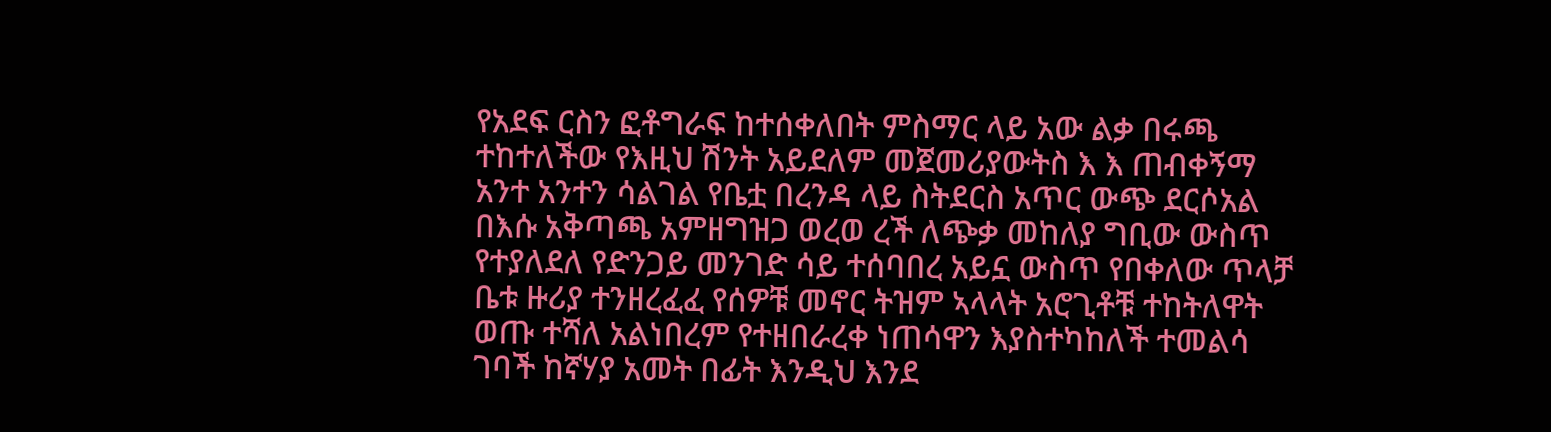የአደፍ ርስን ፎቶግራፍ ከተሰቀለበት ምስማር ላይ አው ልቃ በሩጫ ተከተለችው የእዚህ ሽንት አይደለም መጀመሪያውትስ እ እ ጠብቀኝማ አንተ አንተን ሳልገል የቤቷ በረንዳ ላይ ስትደርስ አጥር ውጭ ደርሶአል በእሱ አቅጣጫ አምዘግዝጋ ወረወ ረች ለጭቃ መከለያ ግቢው ውስጥ የተያለደለ የድንጋይ መንገድ ሳይ ተሰባበረ አይኗ ውስጥ የበቀለው ጥላቻ ቤቱ ዙሪያ ተንዘረፈፈ የሰዎቹ መኖር ትዝም ኣላላት አሮጊቶቹ ተከትለዋት ወጡ ተሻለ አልነበረም የተዘበራረቀ ነጠሳዋን እያስተካከለች ተመልሳ ገባች ከኛሃያ አመት በፊት እንዲህ እንደ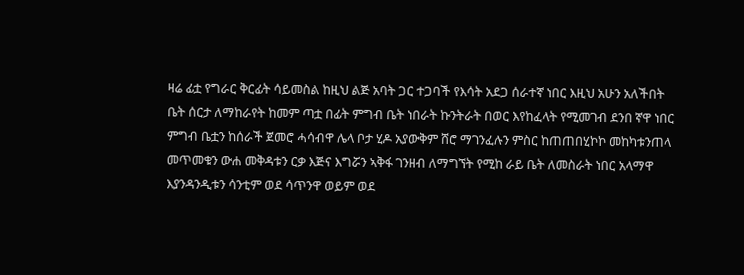ዛሬ ፊቷ የግራር ቅርፊት ሳይመስል ከዚህ ልጅ አባት ጋር ተጋባች የእሳት አደጋ ሰራተኛ ነበር እዚህ አሁን አለችበት ቤት ሰርታ ለማከራየት ከመም ጣቷ በፊት ምግብ ቤት ነበራት ኩንትራት በወር እየከፈላት የሚመገብ ደንበ ኛዋ ነበር ምግብ ቤቷን ከሰራች ጀመሮ ሓሳብዋ ሌላ ቦታ ሂዶ አያውቅም ሸሮ ማገንፈሉን ምስር ከጠጠበሂኮኮ መከካቱንጠላ መጥመቁን ውሐ መቅዳቱን ርቃ እጅና እግሯን ኣቅፋ ገንዘብ ለማግኘት የሚከ ራይ ቤት ለመስራት ነበር አላማዋ እያንዳንዲቱን ሳንቲም ወደ ሳጥንዋ ወይም ወደ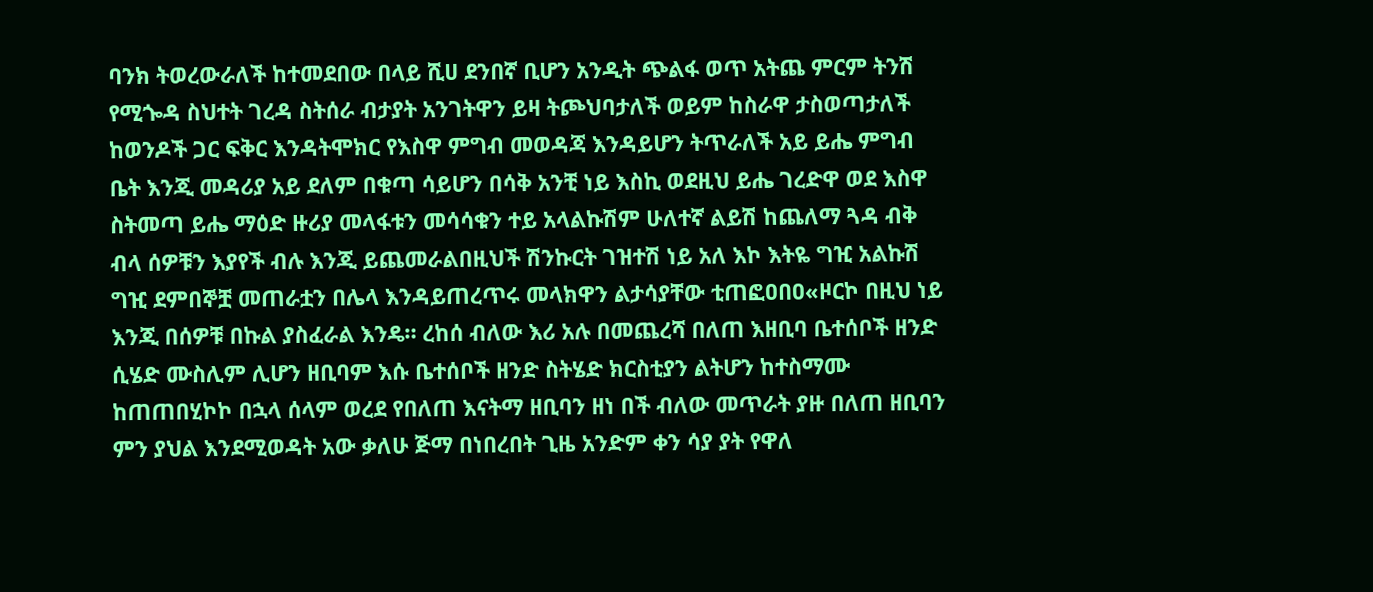ባንክ ትወረውራለች ከተመደበው በላይ ሺሀ ደንበኛ ቢሆን አንዲት ጭልፋ ወጥ አትጨ ምርም ትንሽ የሚጐዳ ስህተት ገረዳ ስትሰራ ብታያት አንገትዋን ይዛ ትጮህባታለች ወይም ከስራዋ ታስወጣታለች ከወንዶች ጋር ፍቅር እንዳትሞክር የእስዋ ምግብ መወዳጃ እንዳይሆን ትጥራለች አይ ይሔ ምግብ ቤት እንጂ መዳሪያ አይ ደለም በቁጣ ሳይሆን በሳቅ አንቺ ነይ እስኪ ወደዚህ ይሔ ገረድዋ ወደ እስዋ ስትመጣ ይሔ ማዕድ ዙሪያ መላፋቱን መሳሳቁን ተይ አላልኩሽም ሁለተኛ ልይሽ ከጨለማ ጓዳ ብቅ ብላ ሰዎቹን እያየች ብሉ እንጂ ይጨመራልበዚህች ሽንኩርት ገዝተሽ ነይ አለ እኮ እትዬ ግዢ አልኩሽ ግዢ ደምበኞቿ መጠራቷን በሌላ እንዳይጠረጥሩ መላክዋን ልታሳያቸው ቲጠፎዐበዐ«ዞርኮ በዚህ ነይ እንጂ በሰዎቹ በኩል ያስፈራል እንዴ። ረከሰ ብለው እሪ አሉ በመጨረሻ በለጠ እዘቢባ ቤተሰቦች ዘንድ ሲሄድ ሙስሊም ሊሆን ዘቢባም እሱ ቤተሰቦች ዘንድ ስትሄድ ክርስቲያን ልትሆን ከተስማሙ ከጠጠበሂኮኮ በኋላ ሰላም ወረደ የበለጠ እናትማ ዘቢባን ዘነ በች ብለው መጥራት ያዙ በለጠ ዘቢባን ምን ያህል እንደሚወዳት አው ቃለሁ ጅማ በነበረበት ጊዜ አንድም ቀን ሳያ ያት የዋለ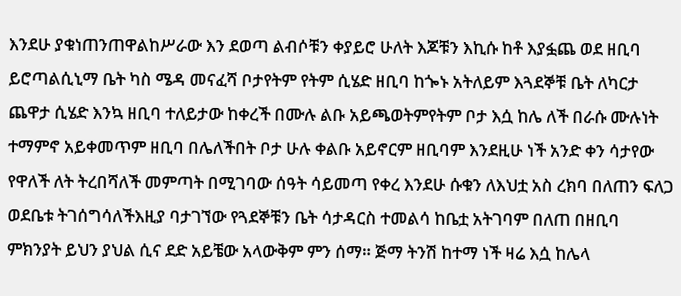እንደሁ ያቁነጠንጠዋልከሥራው እን ደወጣ ልብሶቹን ቀያይሮ ሁለት እጆቹን እኪሱ ከቶ እያፏጨ ወደ ዘቢባ ይሮጣልሲኒማ ቤት ካስ ሜዳ መናፈሻ ቦታየትም የትም ሲሄድ ዘቢባ ከጐኑ አትለይም እጓደኞቹ ቤት ለካርታ ጨዋታ ሲሄድ እንኳ ዘቢባ ተለይታው ከቀረች በሙሉ ልቡ አይጫወትምየትም ቦታ እሷ ከሌ ለች በራሱ ሙሉነት ተማምኖ አይቀመጥም ዘቢባ በሌለችበት ቦታ ሁሉ ቀልቡ አይኖርም ዘቢባም እንደዚሁ ነች አንድ ቀን ሳታየው የዋለች ለት ትረበሻለች መምጣት በሚገባው ሰዓት ሳይመጣ የቀረ እንደሁ ሱቁን ለእህቷ አስ ረክባ በለጠን ፍለጋ ወደቤቱ ትገሰግሳለችእዚያ ባታገኘው የጓደኞቹን ቤት ሳታዳርስ ተመልሳ ከቤቷ አትገባም በለጠ በዘቢባ ምክንያት ይህን ያህል ሲና ደድ አይቼው አላውቅም ምን ሰማ። ጅማ ትንሽ ከተማ ነች ዛሬ እሷ ከሌላ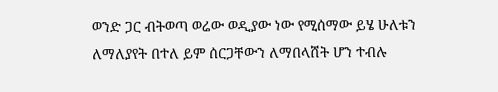ወንድ ጋር ብትወጣ ወሬው ወዲያው ነው የሚሰማው ይሄ ሁለቱን ለማለያየት በተለ ይም ሰርጋቸውን ለማበላሸት ሆን ተብሉ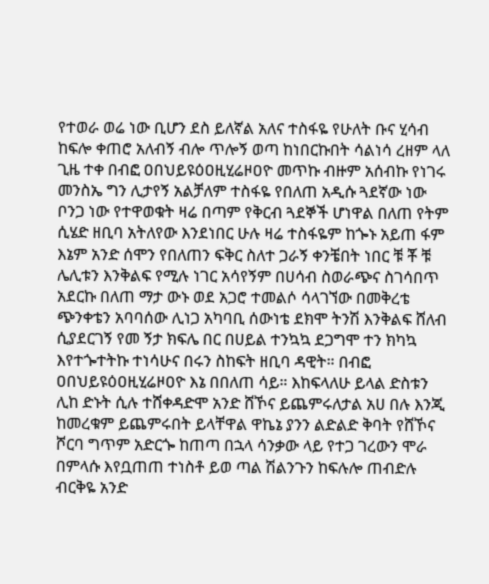የተወራ ወሬ ነው ቢሆን ደስ ይለኛል አለና ተስፋዬ የሁለት ቡና ሂሳብ ከፍሎ ቀጠሮ አለብኝ ብሎ ጥሎኝ ወጣ ከነበርኩበት ሳልነሳ ረዘም ላለ ጊዜ ተቀ በብፎ ዐበህይዩዕዐዚሂሬዞዐዮ መጥኩ ብዙም አሰብኩ የነገሩ መንስኤ ግን ሊታየኝ አልቻለም ተስፋዬ የበለጠ አዲሱ ጓደኛው ነው ቦንጋ ነው የተዋወቁት ዛሬ በጣም የቅርብ ጓደኞች ሆነዋል በለጠ የትም ሲሄድ ዘቢባ አትለየው እንደነበር ሁሉ ዛሬ ተስፋዬም ከጐኑ አይጠ ፋም እኔም አንድ ሰሞን የበለጠን ፍቅር ስለተ ጋራኝ ቀንቼበት ነበር ቹ ቾ ቹ ሌሊቱን እንቅልፍ የሚሉ ነገር አሳየኝም በሀሳብ ስወራጭና ስገሳበጥ አደርኩ በለጠ ማታ ውኑ ወደ አጋሮ ተመልሶ ሳላገኘው በመቅረቴ ጭንቀቴን አባባሰው ሊነጋ አካባቢ ሰውነቴ ደክሞ ትንሽ እንቅልፍ ሸለብ ሲያደርገኝ የመ ኝታ ክፍሌ በር በሀይል ተንኳኳ ደጋግሞ ተን ክካኳ እየተጐተትኩ ተነሳሁና በሩን ስከፍት ዘቢባ ዳዊት። በብፎ ዐበህይዩዕዐዚሂሬዞዐዮ እኔ በበለጠ ሳይ። እከፍላለሁ ይላል ድስቱን ሊከ ድኑት ሲሉ ተሸቀዳድሞ አንድ ሸኾና ይጨምሩለታል አሀ በሉ እንጂ ከመረቁም ይጨምሩበት ይላቸዋል ዋኬኔ ያንን ልድልድ ቅባት የሸኾና ሾርባ ግጥም አድርጐ ከጠጣ በኋላ ሳንቃው ላይ የተጋ ገረውን ሞራ በምላሱ እየቧጠጠ ተነስቶ ይወ ጣል ሽልንጉን ከፍሉሎ ጠብድሉ ብርቅዬ አንድ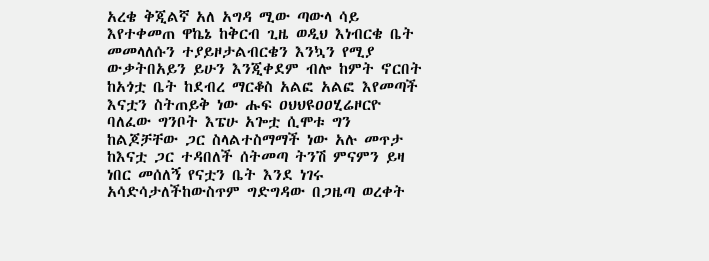አረቄ ቅጂልኛ አለ አግዳ ሚው ጣውላ ሳይ እየተቀመጠ ዋኬኔ ከቅርብ ጊዜ ወዲህ እነብርቄ ቤት መመላለሱን ተያይዞታልብርቄን እንኳን የሚያ ውቃትበአይን ይሁን እንጂቀደም ብሎ ከምት ኖርበት ከአጎቷ ቤት ከደብረ ማርቆስ አልፎ አልፎ እየመጣች እናቷን ስትጠይቅ ነው ሑፍ ዐህህዩዐዐሂሬዞርዮ ባለፈው ግንቦት እፔሁ አጐቷ ሲሞቱ ግን ከልጆቻቸው ጋር ስላልተስማማች ነው አሉ መጥታ ከእናቷ ጋር ተዳበለች ሰትመጣ ትንሽ ምናምን ይዛ ነበር መሰለኝ የናቷን ቤት እንደ ነገሩ አሳድሳታለችከውስጥም ግድግዳው በጋዜጣ ወረቀት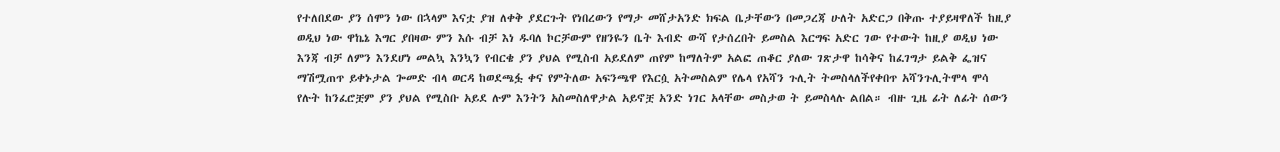የተለበደው ያን ሰሞን ነው በኋላም እናቷ ያዝ ለቀቅ ያደርጉት የነበረውን የማታ መሸታአንድ ክፍል ቤታቸውን በመጋረጃ ሁለት አድርጋ በቅጡ ተያይዛዋለች ከዚያ ወዲህ ነው ዋኬኔ እግር ያበዛው ምን እሱ ብቻ እነ ዱባለ ኮርቻውም የዘንዬን ቤት እብድ ውሻ የታሰረበት ይመስል እርግፍ አድር ገው የተውት ከዚያ ወዲህ ነው እንጃ ብቻ ለምን እንደሆነ መልኳ እንኳን የብርቄ ያን ያህል የሚስብ አይደለም ጠየም ከማለትም አልፎ ጠቆር ያለው ገጽታዋ ከሳቅና ከፈገግታ ይልቅ ፌዝና ማሽሟጠጥ ይቀኑታል ጐመድ ብላ ወርዳ ከወደጫፏ ቀና የምትለው አፍንጫዋ የእርሷ አትመስልም የሌላ የአሻን ጉሊት ትመስላለችየቀበጥ አሻንጉሊትሞላ ሞሳ የሉት ከንፈሮቿም ያን ያህል የሚስቡ አይደ ሉም እንትን አስመስለዋታል አይኖቿ አንድ ነገር አላቸው መስታወ ት ይመስላሉ ልበል። ብዙ ጊዜ ፊት ለፊት ሰውን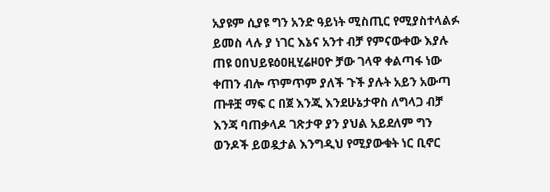አያዩም ሲያዩ ግን አንድ ዓይነት ሚስጢር የሚያስተላልፉ ይመስ ላሉ ያ ነገር እኔና አንተ ብቻ የምናውቀው እያሉ ጠዩ ዐበህይዩዕዐዚሂሬዞዐዮ ቻው ገላዋ ቀልጣፋ ነው ቀጠን ብሎ ጥምጥም ያለች ጉች ያሉት አይን አውጣ ጡቶቿ ማፍ ር በጀ እንጂ እንደሁኔታዋስ ለግላጋ ብቻ እንጃ ባጠቃላዶ ገጽታዋ ያን ያህል አይደለም ግን ወንዶች ይወዷታል እንግዲህ የሚያውቁት ነር ቢኖር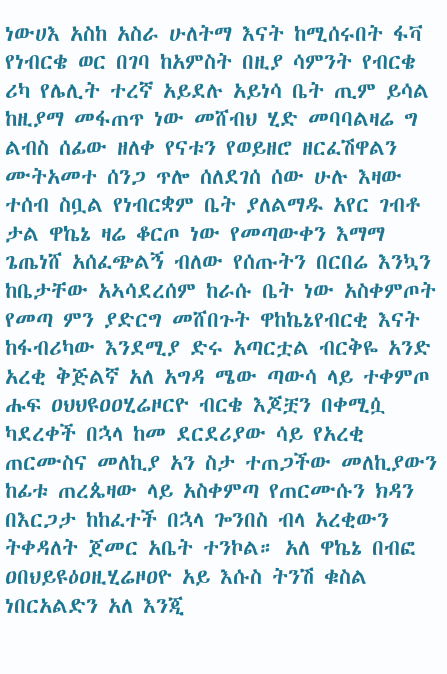ነውሀእ አስከ አስራ ሁለትማ እናት ከሚሰሩበት ፋቫ የነብርቄ ወር በገባ ከአምስት በዚያ ሳምንት የብርቄ ሪካ የሌሊት ተረኛ አይደሉ አይነሳ ቤት ጢም ይሳል ከዚያማ መፋጠጥ ነው መሸብህ ሂድ መባባልዛሬ ግ ልብስ ሰፊው ዘለቀ የናቱን የወይዘሮ ዘርፈሽዋልን ሙትአመተ ሰንጋ ጥሎ ሰለደገሰ ሰው ሁሉ እዛው ተሰብ ስቧል የነብርቋም ቤት ያለልማዱ አየር ገብቶ ታል ዋኬኔ ዛሬ ቆርጦ ነው የመጣውቀን እማማ ጌጤነሸ አሰፈጭልኝ ብለው የሰጡትን በርበሬ እንኳን ከቤታቸው አኣሳደረሰም ከራሱ ቤት ነው አስቀምጦት የመጣ ምን ያድርግ መሸበጉት ዋከኬኔየብርቂ እናት ከፋብሪካው እንደሚያ ድሩ አጣርቷል ብርቅዬ አንድ አረቂ ቅጅልኛ አለ አግዳ ሜው ጣውሳ ላይ ተቀምጦ ሑፍ ዐህህዩዐዐሂሬዞርዮ ብርቄ እጆቿን በቀሚሷ ካደረቀች በኋላ ከመ ደርደሪያው ሳይ የአረቂ ጠርሙስና መለኪያ አን ስታ ተጠጋችው መለኪያውን ከፊቱ ጠረጴዛው ላይ አስቀምጣ የጠርሙሱን ክዳን በእርጋታ ከከፈተች በኋላ ጐንበስ ብላ አረቂውን ትቀዳለት ጀመር አቤት ተንኮል። አለ ዋኬኔ በብፎ ዐበህይዩዕዐዚሂሬዞዐዮ አይ እሱስ ትንሽ ቁስል ነበርአልድን አለ እንጂ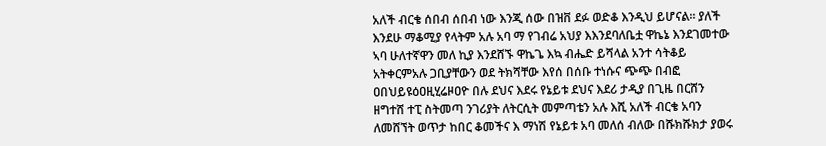አለች ብርቄ ሰበብ ሰበብ ነው እንጂ ሰው በዝቨ ደፉ ወድቆ እንዲህ ይሆናል። ያለች እንደሁ ማቆሚያ የላትም አሉ አባ ማ የገብሬ አህያ እእንደባለቤቷ ዋኬኔ እንደገመተው ኣባ ሁለተኛዋን መለ ኪያ እንደሸኙ ዋኬጌ እኳ ብሔድ ይሻላል አንተ ሳትቆይ አትቀርምአሉ ጋቢያቸውን ወደ ትክሻቸው እየሰ በሰቡ ተነሱና ጭጭ በብፎ ዐበህይዩዕዐዚሂሬዞዐዮ በሉ ደህና እደሩ የኔይቱ ደህና እደሪ ታዲያ በጊዜ በርሸን ዘግተሸ ተፒ ስትመጣ ንገሪያት ለትርሲት መምጣቴን አሉ እሺ አለች ብርቄ አባን ለመሸኘት ወጥታ ከበር ቆመችና እ ማነሽ የኔይቱ አባ መለሰ ብለው በሹክሹክታ ያወሩ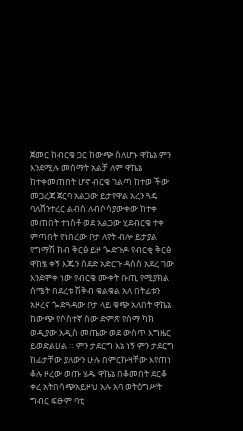ጀመር ከብርቄ ጋር ከውጭ ስለሆኑ ዋኬኔ ምን እንደሚሉ መስማት አልቻ ለም ዋኬኔ ከተቀመጠበት ሆኖ ብርቄ ገልጣ ከተወ ችው መጋረጃ ጀርባ አልጋው ይታየዋል አረን ጓዴ ባለሸንተረር ልብስ ለብሶሳያውቀው ከተቀ መጠበት ተነስቶ ወደ አልጋው ሂደብርቄ ተቀ ምጣበት የነበረው ቦታ ለየት ብሎ ይታያል የግማሽ ክብ ቅርፅ ይዞ ጐድጉዶ የብርቂ ቅርፅ ዋከፄ ቀኝ እጁን ሰደድ አድርጉ ዳሰስ አደረ ገው እንደሞቀ ነው የብርቄ ሙቀት ቡጢ የሚያክል ሰሜት በደረቱ ሽቅብ ቁልቁል አለ በትፊቱን አዞረና ጐድጓዳው ቦታ ላይ ቁጭ አለበት ዋኬኔ ከውጭ የሶስተኛ ሰው ድምጽ የሰማ ካክ ወዲያው አዲስ መጤው ወደ ውስጥ እግዜር ይወድልሀል ። ምን ታደርግ እኔ ነኝ ምን ታደርግ ከፊታቸው ያለውን ሁሉ በምርኩዛቸው እየጠነ ቆሉ ዞረው ወጡ ሄዱ ዋኬኔ በቆመበት ደርቆ ቀረ አትበሳጭአይዞህ አሉ አባ ወትዕግሥት ግብር ፍፁም ባቲ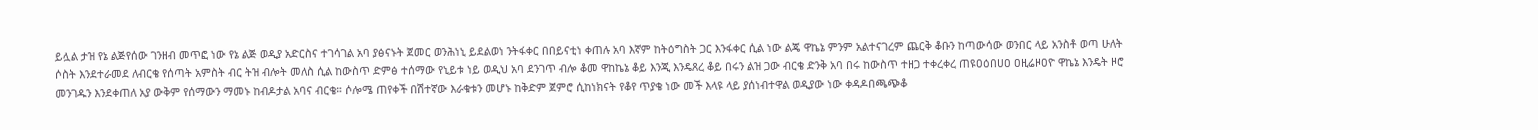ይሏል ታዝ የኔ ልጅየሰው ገንዘብ መጥፎ ነው የኔ ልጅ ወዲያ አድርስና ተገሳገል አባ ያፅናኑት ጀመር ወንሕነኒ ይደልወነ ንትፋቀር በበይናቲነ ቀጠሉ አባ እኛም ከትዕግስት ጋር እንፋቀር ሲል ነው ልጄ ዋኬኔ ምንም አልተናገረም ጨርቅ ቆቡን ከጣውሳው ወንበር ላይ አንስቶ ወጣ ሁለት ሶስት እንደተራመደ ለብርቄ የሰጣት አምስት ብር ትዝ ብሎት መለስ ሲል ከውስጥ ድምፅ ተሰማው የኒይቱ ነይ ወዲህ አባ ደንገጥ ብሎ ቆመ ዋከኬኔ ቆይ እንጂ እንዴጸረ ቆይ በሩን ልዝ ጋው ብርቄ ድንቅ አባ በሩ ከውስጥ ተዘጋ ተቀረቀረ ጠዩዐዕበሀዐ ዐዚሬዞዐዮ ዋኬኔ እንዴት ዞሮ መንገዱን እንደቀጠለ አያ ውቅም የሰማውን ማመኑ ከብዶታል አባና ብርቄ። ሶሎሜ ጠየቀች በሽተኛው እራቁቱን መሆኑ ከቅድም ጀምሮ ሲከነክናት የቆየ ጥያቄ ነው መች እላዩ ላይ ያሰነብተዋል ወዲያው ነው ቀዳዶበጫጭቆ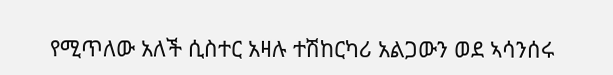የሚጥለው አለች ሲስተር አዛሉ ተሽከርካሪ አልጋውን ወደ ኣሳንሰሩ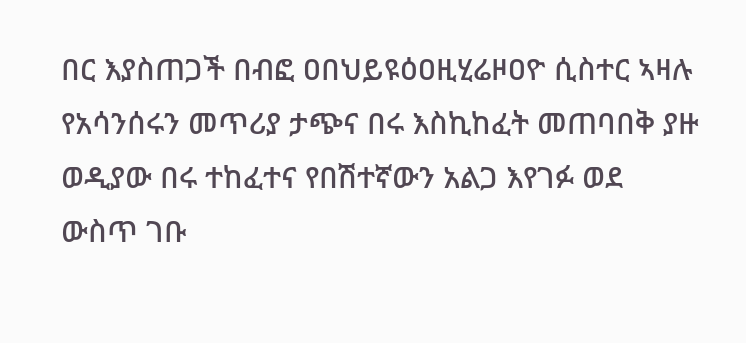በር እያስጠጋች በብፎ ዐበህይዩዕዐዚሂሬዞዐዮ ሲስተር ኣዛሉ የአሳንሰሩን መጥሪያ ታጭና በሩ እስኪከፈት መጠባበቅ ያዙ ወዲያው በሩ ተከፈተና የበሽተኛውን አልጋ እየገፉ ወደ ውስጥ ገቡ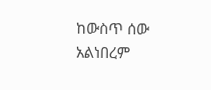ከውስጥ ሰው አልነበረም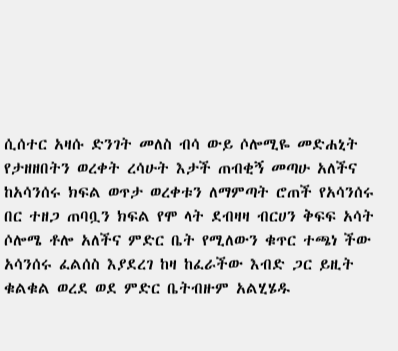ሲሰተር አዛሱ ድንገት መለስ ብሳ ውይ ሶሎሚዬ መድሐኒት የታዘዘበትን ወረቀት ረሳሁት እታች ጠብቂኝ መጣሁ አለችና ከአሳንሰሩ ክፍል ወጥታ ወረቀቱን ለማምጣት ሮጠች የአሳንሰሩ በር ተዘጋ ጠባቧን ክፍል የሞ ላት ደብዛዛ ብርሀን ቅፍፍ አሳት ሶሎሜ ቶሎ አለችና ምድር ቤት የሚለውን ቁጥር ተጫነ ችው አሳንሰሩ ፈልሰስ እያደረገ ከዛ ከፈራችው እብድ ጋር ይዚት ቁልቁል ወረደ ወደ ምድር ቤትብዙም አልሂሄዱ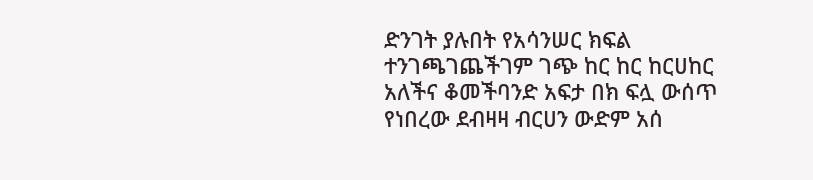ድንገት ያሉበት የአሳንሠር ክፍል ተንገጫገጨችገም ገጭ ከር ከር ከርሀከር አለችና ቆመችባንድ አፍታ በክ ፍሏ ውሰጥ የነበረው ደብዛዛ ብርሀን ውድም አሰ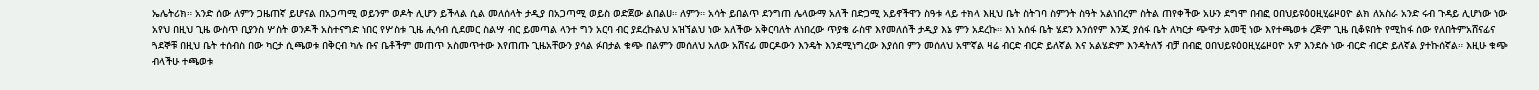ኤሌትሪክ። አንድ ሰው ለምን ጋዜጠኛ ይሆናል በአጋጣሚ ወይንም ወዶት ሊሆን ይችላል ሲል መለሰላት ታዲያ በአጋጣሚ ወይስ ወድጀው ልበልሀ። ለምን። አሳት ይበልጥ ደንግጠ ሌላውማ አለች በድጋሚ አይኖችዋን ስዓቱ ላይ ተክላ እዚህ ቤት ስትገባ ስምንት ስዓት አልነበረም ስትል ጠየቀችው አሁን ደግሞ በብፎ ዐበህይዩዕዐዚሂሬዞዐዮ ልክ ለአስራ አንድ ሩብ ጉዳይ ሊሆነው ነው አየህ በዚህ ጊዜ ውስጥ ቢያንስ ሦስት ወንዶች አስተናግድ ነበር የሦስቱ ጊዜ ሒሳብ ሲደመር ስልሣ ብር ይመጣል ላንተ ግን አርባ ብር ያደረኩልህ አዝኘልህ ነው አለችው አቅርባለት ለነበረው ጥያቄ ራስዋ እየመለሰች ታዲያ እኔ ምን አደረኩ። እነ አሰፋ ቤት ሄደን እንሰየም እንጂ ያሰፋ ቤት ለካርታ ጭዋታ አመቺ ነው እየተጫወቱ ረጅም ጊዜ ቢቆዩበት የሚከፋ ሰው የለበትምአሸናፊና ጓደኞቹ በዚህ ቤት ተሰብስ በው ካርታ ሲጫወቱ በቅርብ ካሉ ቡና ቤቶችም መጠጥ አስመጥተው እየጠጡ ጊዜአቸውን ያሳል ፉበታል ቁጭ በልምን መሰለህ አለው አሽናፊ መርዶውን እንዴት እንደሚነግረው እያሰበ ምን መሰለህ አሞኛል ዛሬ ብርድ ብርድ ይለኛል እና አልሄድም እንዳትለኝ ብቻ በብፎ ዐበህይዩዕዐዚሂሬዞዐዮ አዎ እንደሱ ነው ብርድ ብርድ ይለኛል ያተኩሰኛል። እዚሁ ቁጭ ብላችሁ ተጫወቱ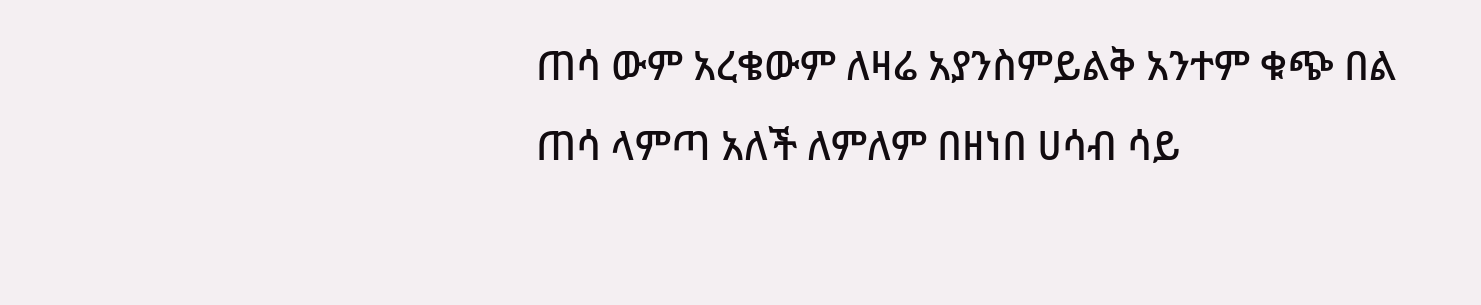ጠሳ ውም አረቄውም ለዛሬ አያንስምይልቅ አንተም ቁጭ በል ጠሳ ላምጣ አለች ለምለም በዘነበ ሀሳብ ሳይ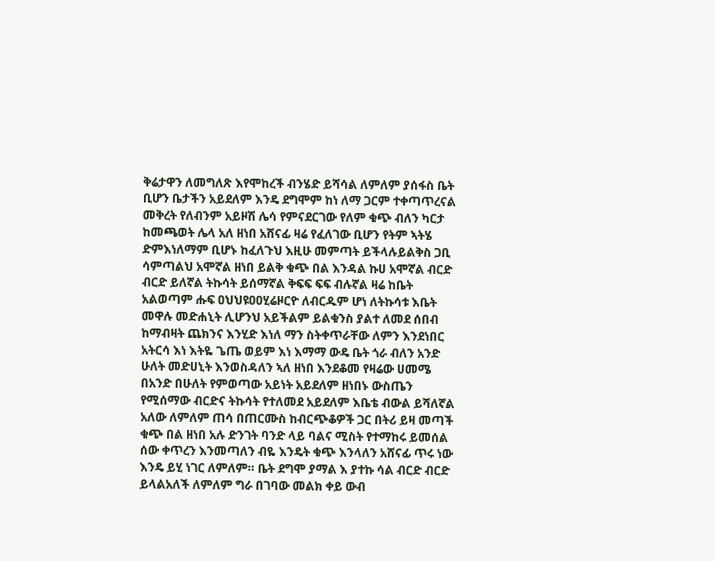ቅሬታዋን ለመግለጽ እየሞከረች ብንሄድ ይሻሳል ለምለም ያሰፋስ ቤት ቢሆን ቤታችን አይደለም እንዴ ደግሞም ከነ ለማ ጋርም ተቀጣጥረናል መቅረት የለብንም አይዞሽ ሌሳ የምናደርገው የለም ቁጭ ብለን ካርታ ከመጫወት ሌላ አለ ዘነበ አሸናፊ ዛሬ የፈለገው ቢሆን የትም ኣትሄ ድምእነለማም ቢሆኑ ከፈለጉህ እዚሁ መምጣት ይችላሉይልቅስ ጋቢ ሳምጣልህ አሞኛል ዘነበ ይልቅ ቁጭ በል እንዳል ኩሀ አሞኛል ብርድ ብርድ ይለኛል ትኩሳት ይሰማኛል ቅፍፍ ፍፍ ብሉኛል ዛሬ ከቤት አልወጣም ሑፍ ዐህህዩዐዐሂሬዞርዮ ለብርዱም ሆነ ለትኩሳቱ እቤት መዋሉ መድሐኒት ሊሆንህ አይችልም ይልቁንስ ያልተ ለመደ ሰበብ ከማብዛት ጨክንና እንሂድ እነለ ማን ስትቀጥራቸው ለምን እንደነበር አትርሳ እነ እትዬ ጌጤ ወይም እነ እማማ ውዴ ቤት ጎራ ብለን አንድ ሁለት መድሀኒት እንወስዳለን ኣለ ዘነበ እንደቆመ የዛሬው ሀመሜ በአንድ በሁለት የምወጣው አይነት አይደለም ዘነበኑ ውስጤን የሚሰማው ብርድና ትኩሳት የተለመደ አይደለም እቤቴ ብውል ይሻለኛል አለው ለምለም ጠሳ በጠርሙስ ከብርጭቆዎች ጋር በትሪ ይዛ መጣች ቁጭ በል ዘነበ አሉ ድንገት ባንድ ላይ ባልና ሚስት የተማከሩ ይመሰል ሰው ቀጥረን እንመጣለን ብዬ እንዴት ቁጭ እንላለን አሸናፊ ጥሩ ነው እንዴ ይሂ ነገር ለምለም። ቤት ደግሞ ያማል እ ያተኩ ሳል ብርድ ብርድ ይላልአለች ለምለም ግራ በገባው መልክ ቀይ ውብ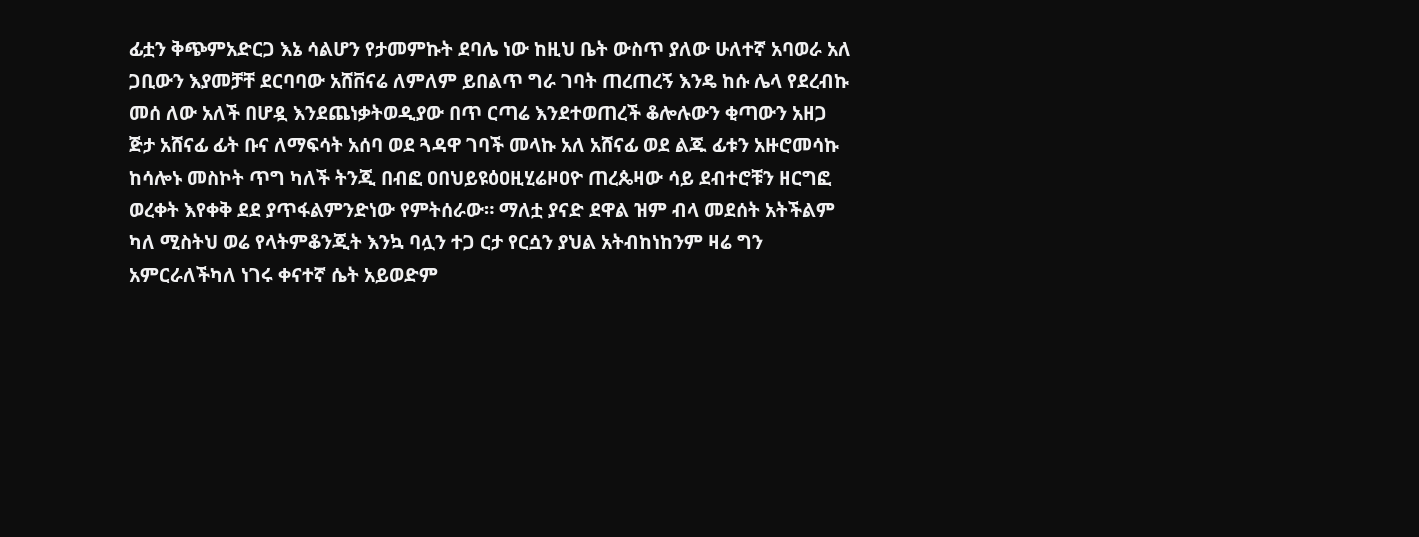ፊቷን ቅጭምአድርጋ እኔ ሳልሆን የታመምኩት ደባሌ ነው ከዚህ ቤት ውስጥ ያለው ሁለተኛ አባወራ አለ ጋቢውን እያመቻቸ ደርባባው አሸቨናሬ ለምለም ይበልጥ ግራ ገባት ጠረጠረኝ እንዴ ከሱ ሌላ የደረብኩ መሰ ለው አለች በሆዷ እንደጨነቃትወዲያው በጥ ርጣሬ እንደተወጠረች ቆሎሉውን ቂጣውን አዘጋ ጅታ አሸናፊ ፊት ቡና ለማፍሳት አሰባ ወደ ጓዳዋ ገባች መላኩ አለ አሸናፊ ወደ ልጁ ፊቱን አዙሮመሳኩ ከሳሎኑ መስኮት ጥግ ካለች ትንጂ በብፎ ዐበህይዩዕዐዚሂሬዞዐዮ ጠረጴዛው ሳይ ደብተሮቹን ዘርግፎ ወረቀት እየቀቅ ደደ ያጥፋልምንድነው የምትሰራው። ማለቷ ያናድ ደዋል ዝም ብላ መደሰት አትችልም ካለ ሚስትህ ወሬ የላትምቆንጂት እንኳ ባሏን ተጋ ርታ የርሷን ያህል አትብከነከንም ዛሬ ግን አምርራለችካለ ነገሩ ቀናተኛ ሴት አይወድም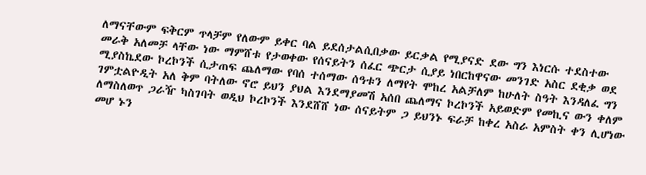ለማናቸውም ፍቅርም ጥላቻም የለውም ይቀር ባል ይደሰታልሲበቃው ይርቃል የሚያናድ ደው ግን እነርሱ ተደስተው መራቅ አለመቻ ላቸው ነው ማምሸቱ የታወቀው የሰናይትን ሰፈር ጭርታ ሲያይ ነበርከዋናው መንገድ አስር ደቂቃ ወደ ሚያስኬደው ኮረኮንች ሲታጠፍ ጨለማው የባሰ ተሰማው ሰዓቱን ለማየት ሞከረ አልቻለም ከሁለት ስዓት እንዳለፈ ግን ገምቷልዮዲት አለ ቅም ባትለው ኖሮ ይህን ያህል እንደማያመሽ አሰበ ጨለማና ኮረኮንች አይወድም የመኪና ውን ቀለም ለማስለወጥ ጋራዥ ካስገባት ወዲህ ኮረኮንች እንደሸሸ ነው ሰናይትም ጋ ይህንኑ ፍራቻ ከቀረ አስራ አምስት ቀን ሊሆነው መሆ ኑን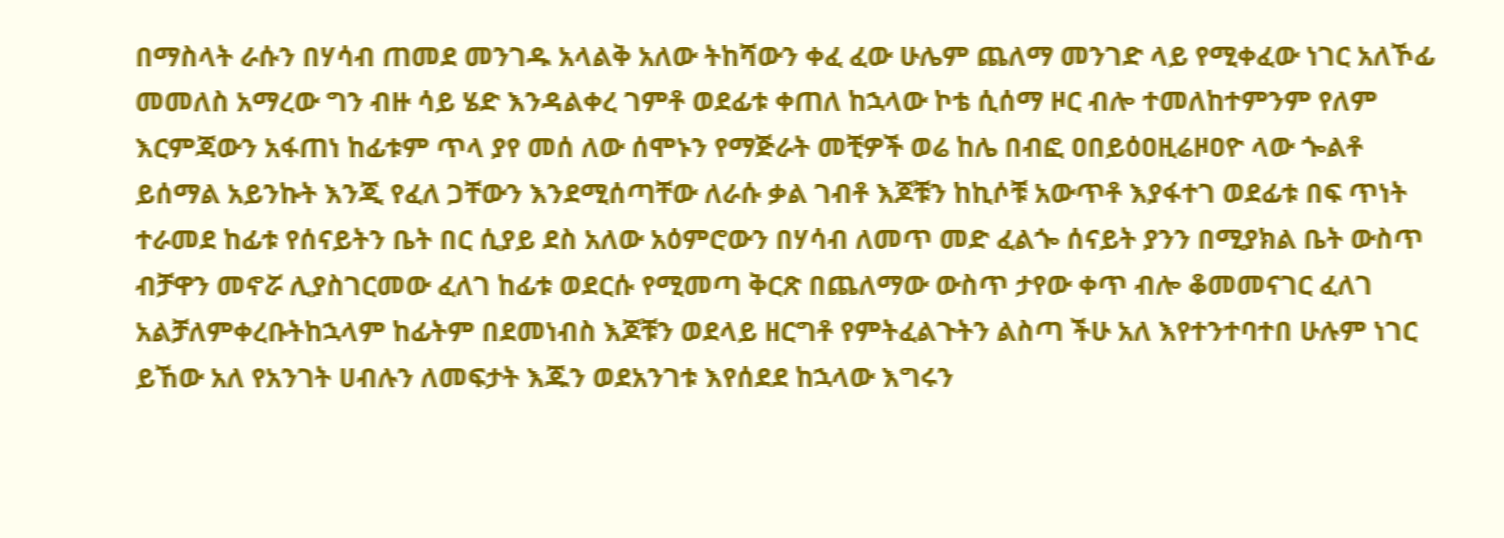በማስላት ራሱን በሃሳብ ጠመደ መንገዱ አላልቅ አለው ትከሻውን ቀፈ ፈው ሁሌም ጨለማ መንገድ ላይ የሚቀፈው ነገር አለኾፊ መመለስ አማረው ግን ብዙ ሳይ ሄድ እንዳልቀረ ገምቶ ወደፊቱ ቀጠለ ከኋላው ኮቴ ሲሰማ ዞር ብሎ ተመለከተምንም የለም እርምጃውን አፋጠነ ከፊቱም ጥላ ያየ መሰ ለው ሰሞኑን የማጅራት መቺዎች ወሬ ከሌ በብፎ ዐበይዕዐዚሬዞዐዮ ላው ጐልቶ ይሰማል አይንኩት እንጂ የፈለ ጋቸውን እንደሚሰጣቸው ለራሱ ቃል ገብቶ እጆቹን ከኪሶቹ አውጥቶ እያፋተገ ወደፊቱ በፍ ጥነት ተራመደ ከፊቱ የሰናይትን ቤት በር ሲያይ ደስ አለው አዕምሮውን በሃሳብ ለመጥ መድ ፈልጐ ሰናይት ያንን በሚያክል ቤት ውስጥ ብቻዋን መኖሯ ሊያስገርመው ፈለገ ከፊቱ ወደርሱ የሚመጣ ቅርጽ በጨለማው ውስጥ ታየው ቀጥ ብሎ ቆመመናገር ፈለገ አልቻለምቀረቡትከኋላም ከፊትም በደመነብስ እጆቹን ወደላይ ዘርግቶ የምትፈልጉትን ልስጣ ችሁ አለ እየተንተባተበ ሁሉም ነገር ይኸው አለ የአንገት ሀብሉን ለመፍታት እጁን ወደአንገቱ እየሰደደ ከኋላው እግሩን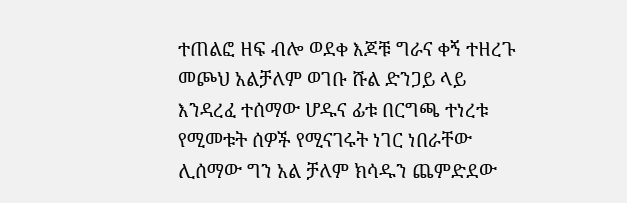ተጠልፎ ዘፍ ብሎ ወደቀ እጆቹ ግራና ቀኝ ተዘረጉ መጮህ አልቻለም ወገቡ ሹል ድንጋይ ላይ እንዳረፈ ተሰማው ሆዱና ፊቱ በርግጫ ተነረቱ የሚመቱት ሰዎች የሚናገሩት ነገር ነበራቸው ሊሰማው ግን አል ቻለም ክሳዱን ጨምድደው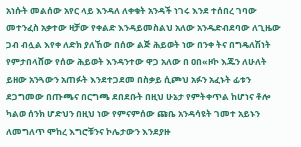አነሱት መልሰው አየር ላይ እንዳለ ለቀቁት አንዳች ነገሩ እንደ ተሰበረ ገባው መተንፈስ አቃተው ዛቻው የቀልድ እንዳይመስልህ አለው አንዱድብደባው ለጊዜው ጋብ ብሏል እየቀ ለድክ ያለኸው በሰው ልጅ ሕይወት ነው በንቀ ትና በግዴለሽነት የምታበላሸው የሰው ሕይወት እንዳንተው ዋጋ አለው በ ዐበ«ዞኮ እጁን ለሁለት ይዘው አንጓውን አጠፉት እንደተጋደመ በስቃይ ሲጮህ አፉን አፈኑት ፊቱን ደጋግመው በጡጫና በርግጫ ደበደቡት በዚህ ሁኔታ የምትቀጥል ከሆነና ቶሎ ካልወ ሰንክ ሆድህን በዚህ ነው የምናምሰው ጩቤ አንዳሳዩት ገመተ አይኑን ለመግለጥ ሞከረ እግሮቹንና ኮሌታውን እንደያዙ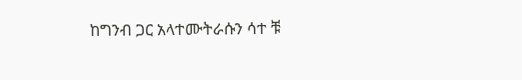ከግንብ ጋር አላተሙትራሱን ሳተ ቹ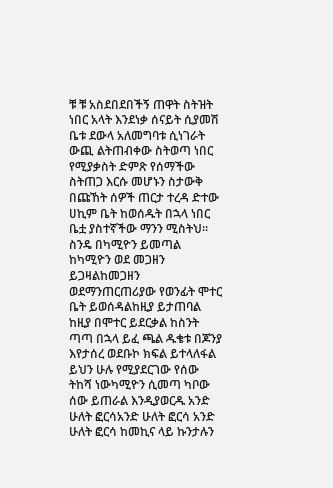ቹ ቹ አስደበደበችኝ ጠዋት ስትዝት ነበር አላት እንደነቃ ሰናይት ሲያመሽ ቤቱ ደውላ አለመግባቱ ሲነገራት ውጪ ልትጠብቀው ስትወጣ ነበር የሚያቃስት ድምጽ የሰማችው ስትጠጋ እርሱ መሆኑን ስታውቅ በጩኸት ሰዎች ጠርታ ተረዳ ድተው ሀኪም ቤት ከወሰዱት በኋላ ነበር ቤቷ ያስተኛችው ማንን ሚስትህ። ስንዴ በካሚዮን ይመጣል ከካሚዮን ወደ መጋዘን ይጋዛልከመጋዘን ወደማንጠርጠሪያው የወንፊት ሞተር ቤት ይወሰዳልከዚያ ይታጠባል ከዚያ በሞተር ይደርቃል ከስንት ጣጣ በኋላ ይፈ ጫል ዱቄቱ በጆንያ እየታሰረ ወደቡኮ ክፍል ይተላለፋል ይህን ሁሉ የሚያደርገው የሰው ትከሻ ነውካሚዮን ሲመጣ ካቦው ሰው ይጠራል እንዲያወርዱ አንድ ሁለት ፎርሳአንድ ሁለት ፎርሳ አንድ ሁለት ፎርሳ ከመኪና ላይ ኩንታሉን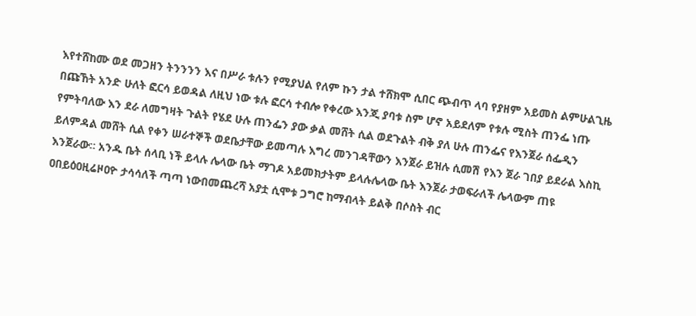እየተሸከሙ ወደ መጋዘን ትንንንን እና በሥራ ቱሉን የሚያህል የለም ኩን ታል ተሸክሞ ሲበር ጭብጥ ላባ የያዘም አይመስ ልምሁልጊዜ በጩኸት አንድ ሁለት ፎርሳ ይወዳል ለዚህ ነው ቱሉ ፎርሳ ተብሎ የቀረው እንጂ ያባቱ ስም ሆኖ አይደለም የቱሉ ሚስት ጠንፌ ነጡ የምትባለው እን ደራ ለመግዛት ጉልት የሄደ ሁሉ ጠንፌን ያው ቃል መሸት ሲል ወደጉልት ብቅ ያለ ሁሉ ጠንፌና የእንጀራ ሰፌዲን ይለምዳል መሸት ሲል የቀን ሠራተኞች ወደቤታቸው ይመጣሉ እግረ መንገዳቸውን እንጀራ ይዝሉ ሲመሽ የእን ጀራ ገበያ ይደራል እስኪ እንጀራው። አንዱ ቤት ሰላቢ ነች ይላሉ ሌላው ቤት ማገዶ አይመክታትም ይላሉሌላው ቤት እንጀራ ታወፍራለች ሌላውም ጠዩ ዐበይዕዐዚሬዞዐዮ ታሳሳለች ጣጣ ነውበመጨረሻ አያቷ ሲሞቱ ጋግሮ ከማብላት ይልቅ በሶስት ብር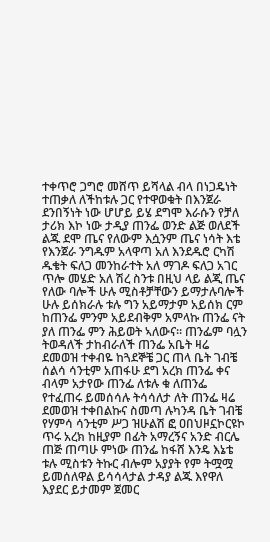ተቀጥሮ ጋግሮ መሸጥ ይሻላል ብላ በነጋዴነት ተጠቃለ ለችከቱሉ ጋር የተዋወቁት በእንጀራ ደንበኝነት ነው ሆሆይ ይሄ ደግሞ እራሱን የቻለ ታሪክ እኮ ነው ታዲያ ጠንፌ ወንድ ልጅ ወለደች ልጁ ደሞ ጤና የለውም እሷንም ጤና ነሳት እቴ የእንጀራ ንግዱም አላዋጣ አለ እንደዱሮ ርካሽ ዱቄት ፍለጋ መንከራተት አለ ማገዶ ፍለጋ አገር ጥሎ መሄድ አለ ሽረ ስንቱ በዚህ ላይ ልጂ ጤና የለው ባሎች ሁሉ ሚስቶቻቸውን ይማታሉባሎች ሁሉ ይሰክራሉ ቱሉ ግን አይማታም አይሰክ ርም ከጠንፌ ምንም አይደብቅም አምላኩ ጠንፌ ናት ያለ ጠንፌ ምን ሕይወት ኣለውና። ጠንፌም ባሏን ትወዳለች ታከብራለች ጠንፌ አቤት ዛሬ ደመወዝ ተቀብዬ ከጓደኞቼ ጋር ጠላ ቤት ገብቼ ሰልሳ ሳንቲም አጠፋሁ ደግ አረክ ጠንፌ ቀና ብላም አታየው ጠንፌ ለቱሉ ቁ ለጠንፌ የተፈጠሩ ይመሰሳሉ ትሳሳለታ ለት ጠንፌ ዛሬ ደመወዝ ተቀበልኩና ስመጣ ሉካንዳ ቤት ገብቼ የሃምሳ ሳንቲም ሥጋ ዝሁልሽ ፎ ዐበህዞኗኮርዩኮ ጥሩ አረክ ከዚያም በፊት አማረኝና አንድ ብርሌ ጠጅ ጠጣሁ ምነው ጠንፌ ከፋሸ እንዴ እኔቴ ቱሉ ሚስቱን ትኩር ብሎም አያያት የም ትሟሟ ይመሰለዋል ይሳሳላታል ታዳያ ልጁ እየዋለ እያደር ይታመም ጀመር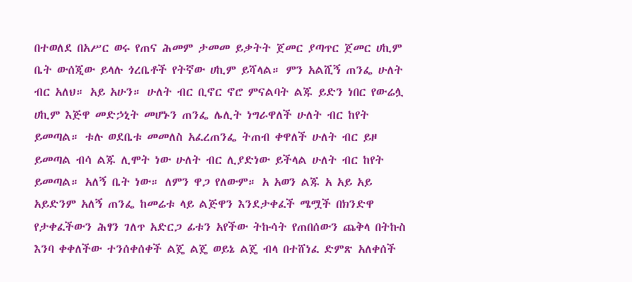በተወለደ በአሥር ወሩ የጠና ሕመም ታመመ ይቃትት ጀመር ያጣጥር ጀመር ሀኪም ቤት ውሰጂው ይላሉ ጎረቤቶች የትኛው ሀኪም ይሻላል። ምን አልሺኝ ጠንፌ ሁለት ብር አለህ። አይ አሁን። ሁለት ብር ቢኖር ኖሮ ምናልባት ልጁ ይድን ነበር የውሬሏ ሀኪም እጅዋ መድኃኒት መሆኑን ጠንፌ ሌሊት ነግራዋለች ሁለት ብር ከየት ይመጣል። ቱሉ ወደቤቱ መመለስ አፈረጠንፌ ትጠብ ቀዋለች ሁለት ብር ይዞ ይመጣል ብሳ ልጁ ሊሞት ነው ሁለት ብር ሊያድነው ይችላል ሁለት ብር ከየት ይመጣል። አለኝ ቤት ነው። ለምን ዋጋ የለውም። አ አወን ልጁ አ አይ አይ አይድንም አለኝ ጠንፌ ከመሬቱ ላይ ልጅዋን እንደታቀፈች ሜሟች በክንድዋ የታቀፈችውን ሕፃን ገለጥ አድርጋ ፊቱን አየችው ትኩሳት የጠበሰውን ጨቅላ በትኩስ እንባ ቀቀለችው ተንሰቀሰቀች ልጄ ልጄ ወይኔ ልጄ ብላ በተሸነፈ ድምጽ አለቀሰች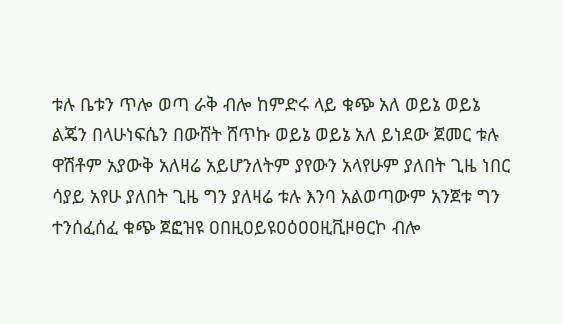ቱሉ ቤቱን ጥሎ ወጣ ራቅ ብሎ ከምድሩ ላይ ቁጭ አለ ወይኔ ወይኔ ልጄን በላሁነፍሴን በውሸት ሸጥኩ ወይኔ ወይኔ አለ ይነደው ጀመር ቱሉ ዋሽቶም አያውቅ አለዛሬ አይሆንለትም ያየውን አላየሁም ያለበት ጊዜ ነበር ሳያይ አየሁ ያለበት ጊዜ ግን ያለዛሬ ቱሉ እንባ አልወጣውም አንጀቱ ግን ተንሰፈሰፈ ቁጭ ጀፎዝዩ ዐበዚዐይዩዐዕዐዐዚቪዞፀርኮ ብሎ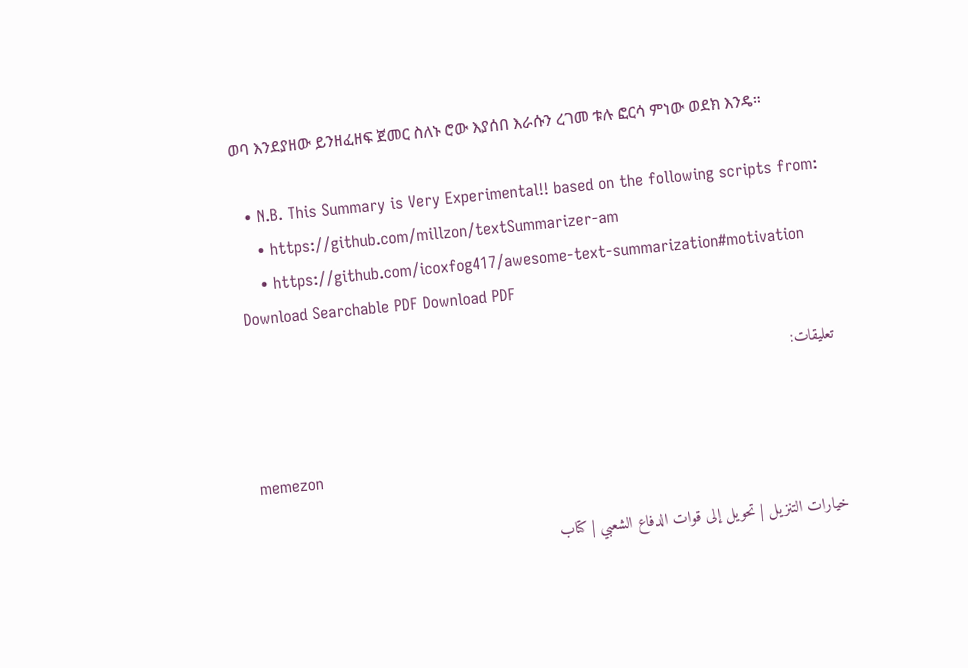ወባ እንደያዘው ይንዘፈዘፍ ጀመር ስለኑ ሮው እያሰበ እራሱን ረገመ ቱሉ ፎርሳ ምነው ወደክ እንዴ።

  • N.B. This Summary is Very Experimental!! based on the following scripts from:
    • https://github.com/millzon/textSummarizer-am
    • https://github.com/icoxfog417/awesome-text-summarization#motivation
Download Searchable PDF Download PDF

تعليقات:


memezon

خيارات التنزيل | تحويل إلى قوات الدفاع الشعبي | كتاب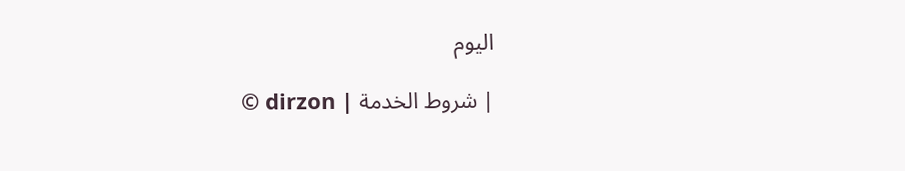اليوم

© dirzon | شروط الخدمة |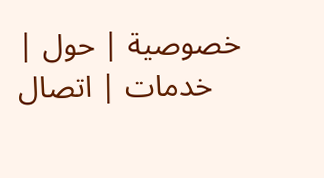خصوصية | حول | خدمات | اتصال